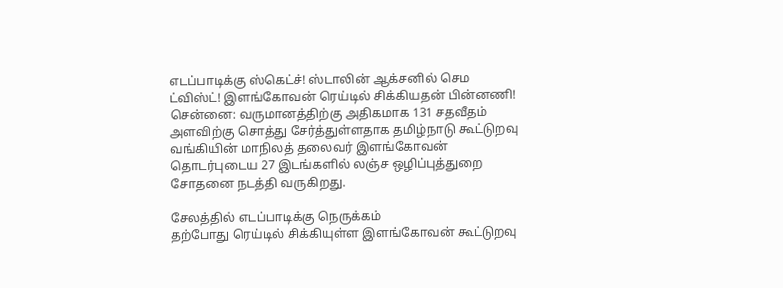எடப்பாடிக்கு ஸ்கெட்ச்! ஸ்டாலின் ஆக்சனில் செம ட்விஸ்ட்! இளங்கோவன் ரெய்டில் சிக்கியதன் பின்னணி!
சென்னை: வருமானத்திற்கு அதிகமாக 131 சதவீதம் அளவிற்கு சொத்து சேர்த்துள்ளதாக தமிழ்நாடு கூட்டுறவு வங்கியின் மாநிலத் தலைவர் இளங்கோவன் தொடர்புடைய 27 இடங்களில் லஞ்ச ஒழிப்புத்துறை சோதனை நடத்தி வருகிறது.

சேலத்தில் எடப்பாடிக்கு நெருக்கம்
தற்போது ரெய்டில் சிக்கியுள்ள இளங்கோவன் கூட்டுறவு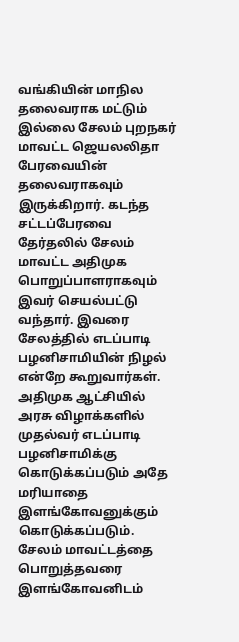வங்கியின் மாநில தலைவராக மட்டும் இல்லை சேலம் புறநகர் மாவட்ட ஜெயலலிதா பேரவையின் தலைவராகவும் இருக்கிறார். கடந்த சட்டப்பேரவை தேர்தலில் சேலம் மாவட்ட அதிமுக பொறுப்பாளராகவும் இவர் செயல்பட்டு வந்தார். இவரை சேலத்தில் எடப்பாடி பழனிசாமியின் நிழல் என்றே கூறுவார்கள். அதிமுக ஆட்சியில் அரசு விழாக்களில் முதல்வர் எடப்பாடி பழனிசாமிக்கு கொடுக்கப்படும் அதே மரியாதை இளங்கோவனுக்கும் கொடுக்கப்படும். சேலம் மாவட்டத்தை பொறுத்தவரை இளங்கோவனிடம்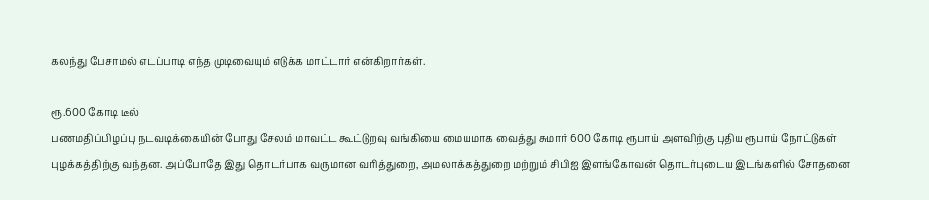கலந்து பேசாமல் எடப்பாடி எந்த முடிவையும் எடுக்க மாட்டார் என்கிறார்கள்.

ரூ.600 கோடி டீல்
பணமதிப்பிழப்பு நடவடிக்கையின் போது சேலம் மாவட்ட கூட்டுறவு வங்கியை மையமாக வைத்து சுமார் 600 கோடி ரூபாய் அளவிற்கு புதிய ரூபாய் நோட்டுகள் புழக்கத்திற்கு வந்தன. அப்போதே இது தொடர்பாக வருமான வரித்துறை, அமலாக்கத்துறை மற்றும் சிபிஐ இளங்கோவன் தொடர்புடைய இடங்களில் சோதனை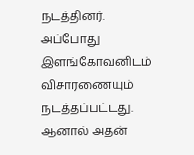நடத்தினர். அப்போது இளங்கோவனிடம் விசாரணையும் நடத்தப்பட்டது. ஆனால் அதன்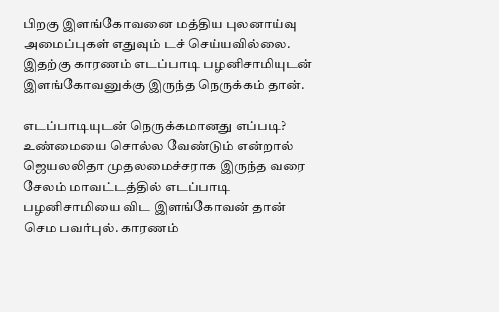பிறகு இளங்கோவனை மத்திய புலனாய்வு அமைப்புகள் எதுவும் டச் செய்யவில்லை. இதற்கு காரணம் எடப்பாடி பழனிசாமியுடன் இளங்கோவனுக்கு இருந்த நெருக்கம் தான்.

எடப்பாடியுடன் நெருக்கமானது எப்படி?
உண்மையை சொல்ல வேண்டும் என்றால் ஜெயலலிதா முதலமைச்சராக இருந்த வரை சேலம் மாவட்டத்தில் எடப்பாடி பழனிசாமியை விட இளங்கோவன் தான் செம பவர்புல். காரணம்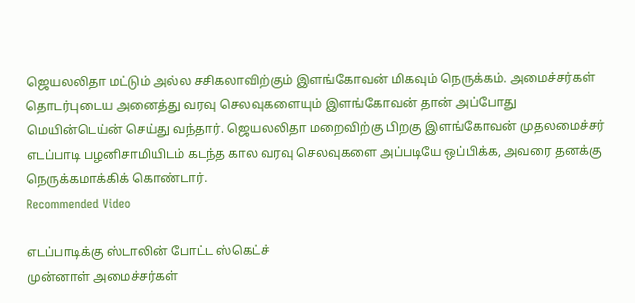ஜெயலலிதா மட்டும் அல்ல சசிகலாவிற்கும் இளங்கோவன் மிகவும் நெருக்கம். அமைச்சர்கள் தொடர்புடைய அனைத்து வரவு செலவுகளையும் இளங்கோவன் தான் அப்போது மெயின்டெய்ன் செய்து வந்தார். ஜெயலலிதா மறைவிற்கு பிறகு இளங்கோவன் முதலமைச்சர் எடப்பாடி பழனிசாமியிடம் கடந்த கால வரவு செலவுகளை அப்படியே ஒப்பிக்க, அவரை தனக்கு நெருக்கமாக்கிக் கொண்டார்.
Recommended Video

எடப்பாடிக்கு ஸ்டாலின் போட்ட ஸ்கெட்ச்
முன்னாள் அமைச்சர்கள்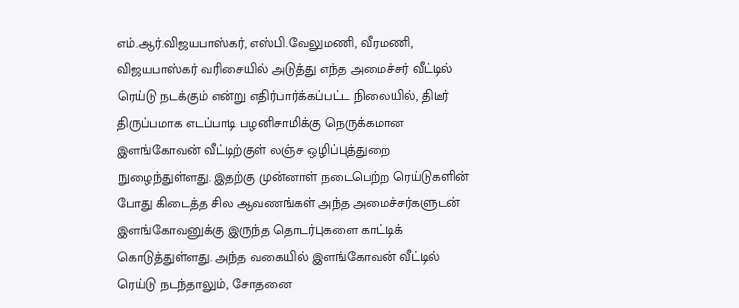எம்.ஆர்.விஜயபாஸ்கர், எஸ்பி.வேலுமணி, வீரமணி, விஜயபாஸ்கர் வரிசையில் அடுத்து எந்த அமைச்சர் வீட்டில் ரெய்டு நடக்கும் என்று எதிர்பார்க்கப்பட்ட நிலையில், திடீர் திருப்பமாக எடப்பாடி பழனிசாமிக்கு நெருக்கமான இளங்கோவன் வீட்டிற்குள் லஞ்ச ஒழிப்புத்துறை நுழைந்துள்ளது. இதற்கு முன்னாள் நடைபெற்ற ரெய்டுகளின் போது கிடைத்த சில ஆவணங்கள் அந்த அமைச்சர்களுடன் இளங்கோவனுக்கு இருந்த தொடர்புகளை காட்டிக் கொடுத்துள்ளது. அந்த வகையில் இளங்கோவன் வீட்டில் ரெய்டு நடந்தாலும், சோதனை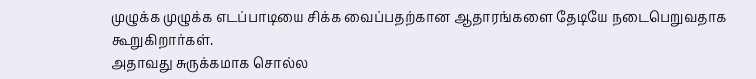முழுக்க முழுக்க எடப்பாடியை சிக்க வைப்பதற்கான ஆதாரங்களை தேடியே நடைபெறுவதாக கூறுகிறார்கள்.
அதாவது சுருக்கமாக சொல்ல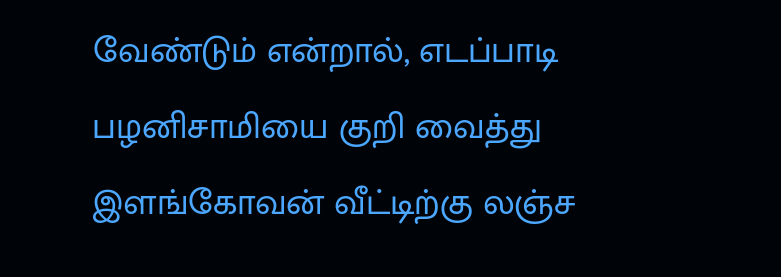வேண்டும் என்றால், எடப்பாடி பழனிசாமியை குறி வைத்து இளங்கோவன் வீட்டிற்கு லஞ்ச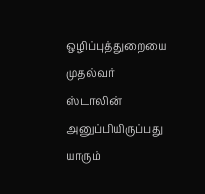ஒழிப்புத்துறையை முதல்வர் ஸ்டாலின் அனுப்பியிருப்பது யாரும்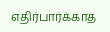எதிர்பார்க்காத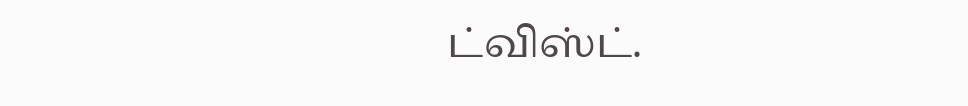ட்விஸ்ட்.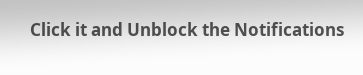Click it and Unblock the Notifications